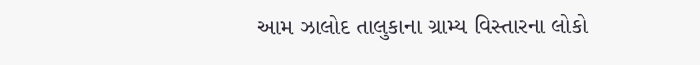આમ ઝાલોદ તાલુકાના ગ્રામ્ય વિસ્તારના લોકો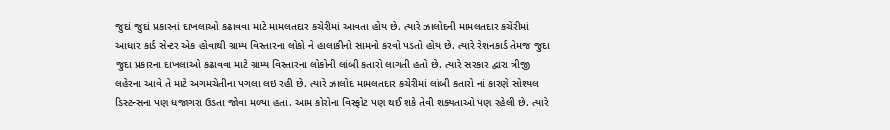જુદાં જુદાં પ્રકારનાં દાખલાઓ કઢાવવા માટે મામલતદાર કચેરીમાં આવતા હોય છે. ત્યારે ઝાલોદની મામલતદાર કચેરીમાં આધાર કાર્ડ સેન્ટર એક હોવાથી ગ્રામ્ય વિસ્તારના લોકો ને હાલાકીનો સામનો કરવો પડતો હોય છે. ત્યારે રેશનકાર્ડ તેમજ જુદા જુદા પ્રકારના દાખલાઓ કઢાવવા માટે ગ્રામ્ય વિસ્તારના લોકોની લાંબી કતારો લાગતી હતો છે. ત્યારે સરકાર દ્વારા ત્રીજી લહેરના આવે તે માટે અગમચેતીના પગલા લઇ રહી છે. ત્યારે ઝાલોદ મામલતદાર કચેરીમાં લાંબી કતારો નાં કારણે સોશ્યલ ડિસ્ટન્સના પણ ધજાગરા ઉડતા જોવા મળ્યા હતા. આમ કોરોના વિસ્ફોટ પણ થઈ શકે તેવી શક્યતાઓ પણ રહેલી છે. ત્યારે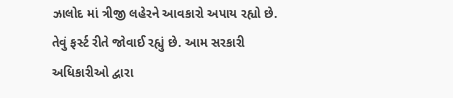ઝાલોદ માં ત્રીજી લહેરને આવકારો અપાય રહ્યો છે. તેવું ફર્સ્ટ રીતે જોવાઈ રહ્યું છે. આમ સરકારી અધિકારીઓ દ્વારા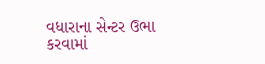વધારાના સેન્ટર ઉભા કરવામાં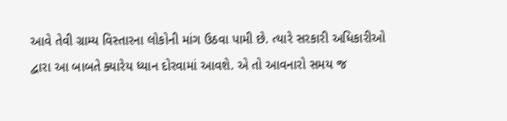આવે તેવી ગ્રામ્ય વિસ્તારના લોકોની માંગ ઉઠવા પામી છે. ત્યારે સરકારી અધિકારીઓ દ્વારા આ બાબતે ક્યારેય ધ્યાન દોરવામાં આવશે. એ તો આવનારો સમય જ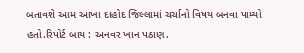બતાવશે આમ આખા દાહોદ જિલ્લામાં ચર્ચાનો વિષય બનવા પામ્યો હતો.રિપોર્ટ બાય : અનવર ખાન પઠાણ.